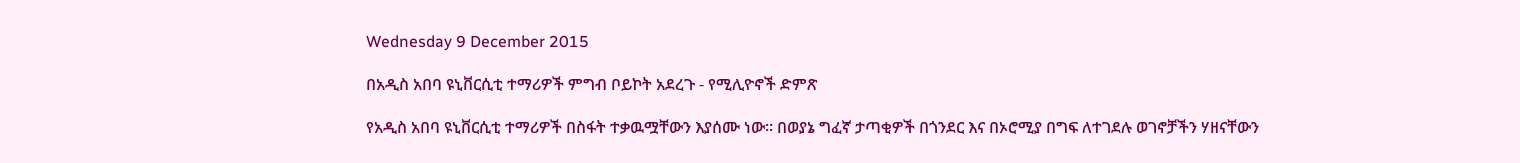Wednesday 9 December 2015

በአዲስ አበባ ዩኒቨርሲቲ ተማሪዎች ምግብ ቦይኮት አደረጉ - የሚሊዮኖች ድምጽ

የአዲስ አበባ ዩኒቨርሲቲ ተማሪዎች በስፋት ተቃዉሟቸውን እያሰሙ ነው። በወያኔ ግፈኛ ታጣቂዎች በጎንደር እና በኦሮሚያ በግፍ ለተገደሉ ወገኖቻችን ሃዘናቸውን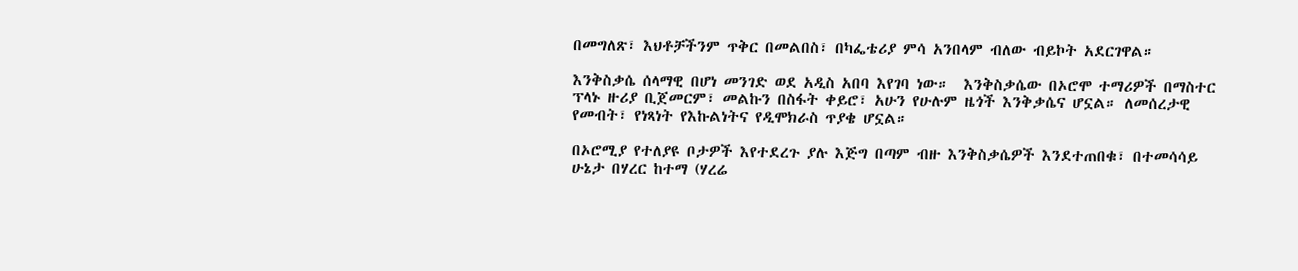በመግለጽ፣ እህቶቻችንም ጥቅር በመልበስ፣ በካፌቴሪያ ምሳ አንበላም ብለው ብይኮት አደርገዋል።

እንቅስቃሴ ሰላማዊ በሆነ መንገድ ወደ አዲስ አበባ እየገባ ነው።  እንቅስቃሴው በኦሮሞ ተማሪዎች በማስተር ፕላኑ ዙሪያ ቢጀመርም፣ መልኩን በስፋት ቀይሮ፣ አሁን የሁሉም ዜጎች እንቅቃሴና ሆኗል። ለመሰረታዊ የመብት፣ የነጻነት የእኩልነትና የዲሞክራስ ጥያቄ ሆኗል።

በኦሮሚያ የተለያዩ ቦታዎች እየተደረጉ ያሉ እጅግ በጣም ብዙ እንቅስቃሴዎች እንደተጠበቁ፣ በተመሳሳይ ሁኔታ በሃረር ከተማ (ሃረሬ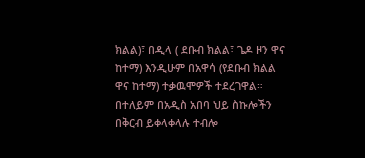ክልል)፣ በዲላ ( ደቡብ ክልል፣ ጌዶ ዞን ዋና ከተማ) እንዲሁም በአዋሳ (የደቡብ ክልል ዋና ከተማ) ተቃዉሞዎች ተደረገዋል።
በተለይም በአዲስ አበባ ህይ ስኩሎችን በቅርብ ይቀላቀላሉ ተብሎ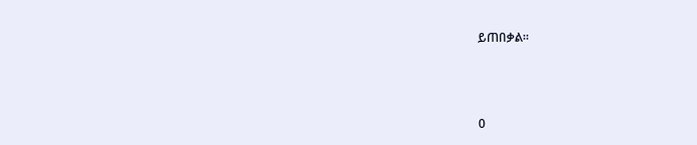ይጠበቃል።



0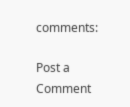comments:

Post a Comment